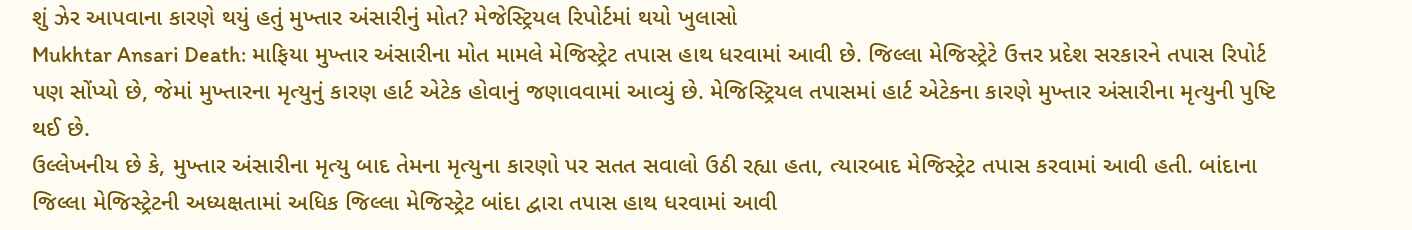શું ઝેર આપવાના કારણે થયું હતું મુખ્તાર અંસારીનું મોત? મેજેસ્ટ્રિયલ રિપોર્ટમાં થયો ખુલાસો
Mukhtar Ansari Death: માફિયા મુખ્તાર અંસારીના મોત મામલે મેજિસ્ટ્રેટ તપાસ હાથ ધરવામાં આવી છે. જિલ્લા મેજિસ્ટ્રેટે ઉત્તર પ્રદેશ સરકારને તપાસ રિપોર્ટ પણ સોંપ્યો છે, જેમાં મુખ્તારના મૃત્યુનું કારણ હાર્ટ એટેક હોવાનું જણાવવામાં આવ્યું છે. મેજિસ્ટ્રિયલ તપાસમાં હાર્ટ એટેકના કારણે મુખ્તાર અંસારીના મૃત્યુની પુષ્ટિ થઈ છે.
ઉલ્લેખનીય છે કે, મુખ્તાર અંસારીના મૃત્યુ બાદ તેમના મૃત્યુના કારણો પર સતત સવાલો ઉઠી રહ્યા હતા, ત્યારબાદ મેજિસ્ટ્રેટ તપાસ કરવામાં આવી હતી. બાંદાના જિલ્લા મેજિસ્ટ્રેટની અધ્યક્ષતામાં અધિક જિલ્લા મેજિસ્ટ્રેટ બાંદા દ્વારા તપાસ હાથ ધરવામાં આવી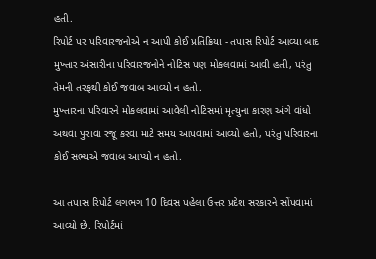હતી.
રિપોર્ટ પર પરિવારજનોએ ન આપી કોઈ પ્રતિક્રિયા - તપાસ રિપોર્ટ આવ્યા બાદ મુખ્તાર અંસારીના પરિવારજનોને નોટિસ પણ મોકલવામાં આવી હતી, પરંતુ તેમની તરફથી કોઈ જવાબ આવ્યો ન હતો.
મુખ્તારના પરિવારને મોકલવામાં આવેલી નોટિસમાં મૃત્યુના કારણ અંગે વાંધો અથવા પુરાવા રજૂ કરવા માટે સમય આપવામાં આવ્યો હતો, પરંતુ પરિવારના કોઈ સભ્યએ જવાબ આપ્યો ન હતો.

આ તપાસ રિપોર્ટ લગભગ 10 દિવસ પહેલા ઉત્તર પ્રદેશ સરકારને સોંપવામાં આવ્યો છે. રિપોર્ટમાં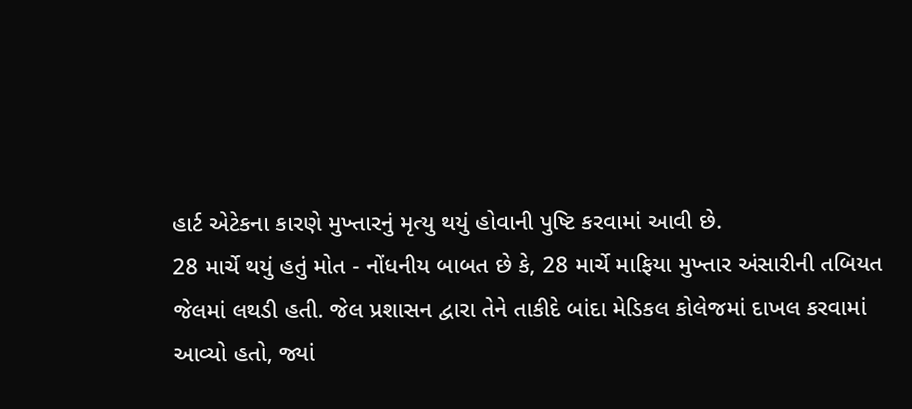હાર્ટ એટેકના કારણે મુખ્તારનું મૃત્યુ થયું હોવાની પુષ્ટિ કરવામાં આવી છે.
28 માર્ચે થયું હતું મોત - નોંધનીય બાબત છે કે, 28 માર્ચે માફિયા મુખ્તાર અંસારીની તબિયત જેલમાં લથડી હતી. જેલ પ્રશાસન દ્વારા તેને તાકીદે બાંદા મેડિકલ કોલેજમાં દાખલ કરવામાં આવ્યો હતો, જ્યાં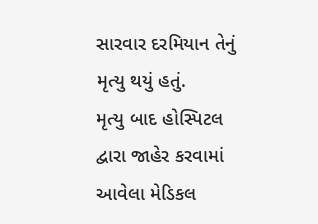સારવાર દરમિયાન તેનું મૃત્યુ થયું હતું.
મૃત્યુ બાદ હોસ્પિટલ દ્વારા જાહેર કરવામાં આવેલા મેડિકલ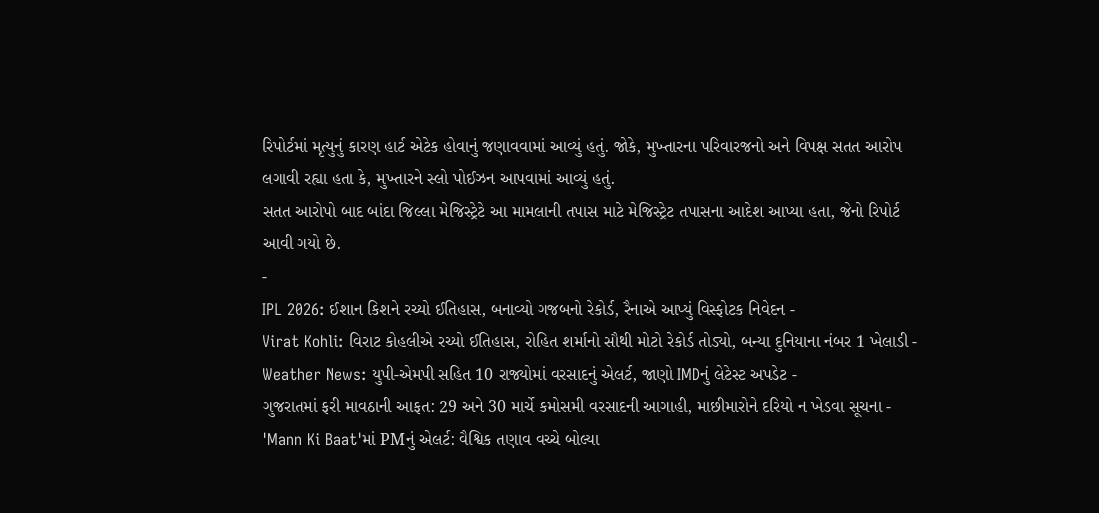રિપોર્ટમાં મૃત્યુનું કારણ હાર્ટ એટેક હોવાનું જણાવવામાં આવ્યું હતું. જોકે, મુખ્તારના પરિવારજનો અને વિપક્ષ સતત આરોપ લગાવી રહ્યા હતા કે, મુખ્તારને સ્લો પોઈઝન આપવામાં આવ્યું હતું.
સતત આરોપો બાદ બાંદા જિલ્લા મેજિસ્ટ્રેટે આ મામલાની તપાસ માટે મેજિસ્ટ્રેટ તપાસના આદેશ આપ્યા હતા, જેનો રિપોર્ટ આવી ગયો છે.
-
IPL 2026: ઈશાન કિશને રચ્યો ઈતિહાસ, બનાવ્યો ગજબનો રેકોર્ડ, રૈનાએ આપ્યું વિસ્ફોટક નિવેદન -
Virat Kohli: વિરાટ કોહલીએ રચ્યો ઈતિહાસ, રોહિત શર્માનો સૌથી મોટો રેકોર્ડ તોડ્યો, બન્યા દુનિયાના નંબર 1 ખેલાડી -
Weather News: યુપી-એમપી સહિત 10 રાજ્યોમાં વરસાદનું એલર્ટ, જાણો IMDનું લેટેસ્ટ અપડેટ -
ગુજરાતમાં ફરી માવઠાની આફત: 29 અને 30 માર્ચે કમોસમી વરસાદની આગાહી, માછીમારોને દરિયો ન ખેડવા સૂચના -
'Mann Ki Baat'માં PMનું એલર્ટ: વૈશ્વિક તણાવ વચ્ચે બોલ્યા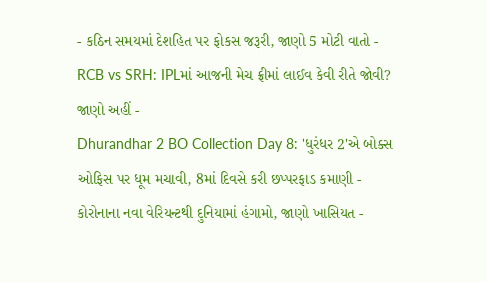- કઠિન સમયમાં દેશહિત પર ફોકસ જરૂરી, જાણો 5 મોટી વાતો -
RCB vs SRH: IPLમાં આજની મેચ ફ્રીમાં લાઈવ કેવી રીતે જોવી? જાણો અહીં -
Dhurandhar 2 BO Collection Day 8: 'ધુરંધર 2'એ બોક્સ ઓફિસ પર ધૂમ મચાવી, 8માં દિવસે કરી છપ્પરફાડ કમાણી -
કોરોનાના નવા વેરિયન્ટથી દુનિયામાં હંગામો, જાણો ખાસિયત -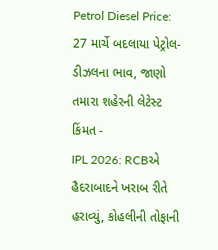Petrol Diesel Price: 27 માર્ચે બદલાયા પેટ્રોલ-ડીઝલના ભાવ, જાણો તમારા શહેરની લેટેસ્ટ કિંમત -
IPL 2026: RCBએ હૈદરાબાદને ખરાબ રીતે હરાવ્યું, કોહલીની તોફાની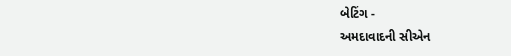બેટિંગ -
અમદાવાદની સીએન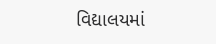વિદ્યાલયમાં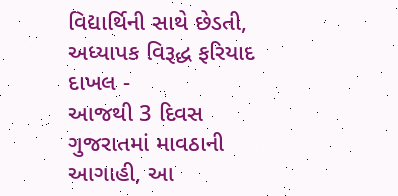વિદ્યાર્થિની સાથે છેડતી, અધ્યાપક વિરૂદ્ધ ફરિયાદ દાખલ -
આજથી 3 દિવસ ગુજરાતમાં માવઠાની આગાહી, આ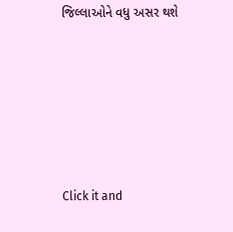જિલ્લાઓને વધુ અસર થશે








Click it and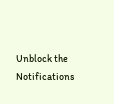Unblock the Notifications